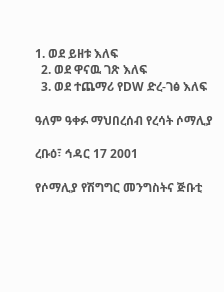1. ወደ ይዘቱ እለፍ
  2. ወደ ዋናዉ ገጽ እለፍ
  3. ወደ ተጨማሪ የDW ድረ-ገፅ እለፍ

ዓለም ዓቀፉ ማህበረሰብ የረሳት ሶማሊያ

ረቡዕ፣ ኅዳር 17 2001

የሶማሊያ የሽግግር መንግስትና ጅቡቲ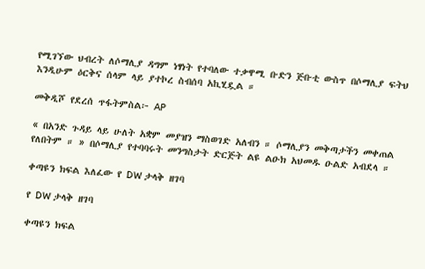የሚገኘው ህብረት ለሶማሊያ ዳግም ነፃነት የተባለው ተቃዋሚ ቡድን ጅቡቲ ውስጥ በሶማሊያ ፍትህ እንዲሁም ዕርቅና ሰላም ላይ ያተኮረ ስብሰባ አኪሂዷል ።

መቅዲሾ የደረሰ ጥፋትምስል፦ AP

« በአንድ ጉዳይ ላይ ሁለት አቋም መያዝን ማስወገድ አለብን ። ሶማሊያን መቅጣታችን መቀጠል የለበትም ። » በሶማሊያ የተባባሩት መንግስታት ድርጅት ልዩ ልዑክ አህመዱ ዑልድ አብደላ ።

ቀጣዩን ክፍል እለፈው የ DW ታላቅ ዘገባ

የ DW ታላቅ ዘገባ

ቀጣዩን ክፍል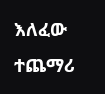እለፈው ተጨማሪ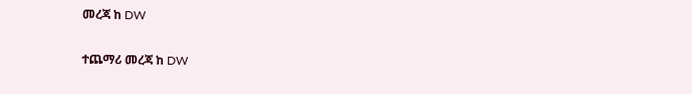መረጃ ከ DW

ተጨማሪ መረጃ ከ DW